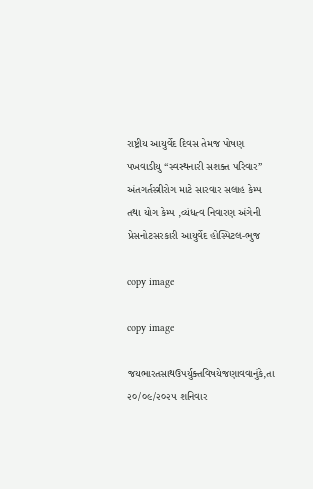રાષ્ટ્રીય આયુર્વેદ દિવસ તેમજ પોષણ  પખવાડીયુ “સ્વસ્થનારી સશક્ત પરિવાર” અંતગર્તસ્ત્રીરોગ માટે સારવાર સલાહ કેમ્પ  તથા યોગ કેમ્પ ,વ્યંધત્વ નિવારણ અંગેની પ્રેસનોટસરકારી આયુર્વેદ હોસ્પિટલ-ભુજ

copy image

copy image

જયભારતસાથઉપર્યુક્તવિષયેજણાવવાનુંકે,તા ૨૦/૦૯/૨૦૨૫ શનિવાર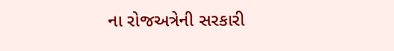ના રોજઅત્રેની સરકારી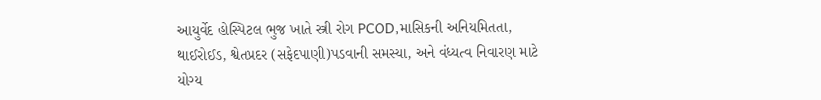આયુર્વેદ હોસ્પિટલ ભુજ ખાતે સ્ત્રી રોગ PCOD,માસિકની અનિયમિતતા, થાઈરોઈડ, શ્વેતપ્રદર (સફેદપાણી)પડવાની સમસ્યા, અને વંધ્યત્વ નિવારણ માટે યોગ્ય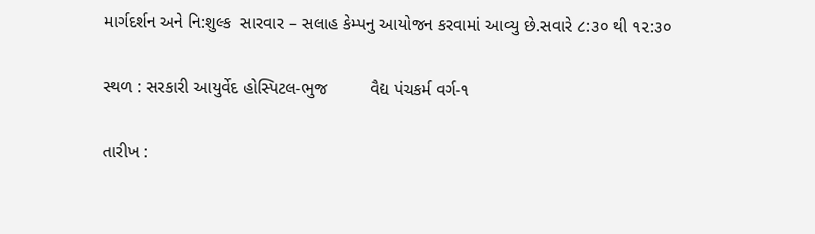માર્ગદર્શન અને નિ:શુલ્ક  સારવાર – સલાહ કેમ્પનુ આયોજન કરવામાં આવ્યુ છે.સવારે ૮:૩૦ થી ૧૨:૩૦

સ્થળ : સરકારી આયુર્વેદ હોસ્પિટલ-ભુજ         વૈદ્ય પંચકર્મ વર્ગ-૧

તારીખ :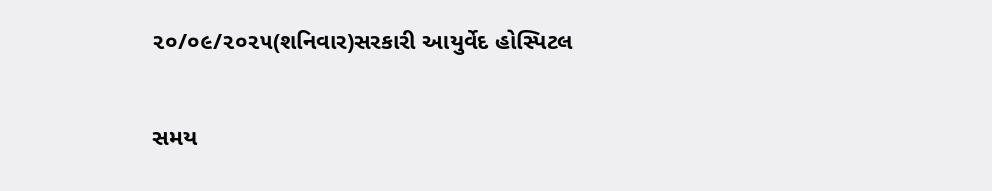૨૦/૦૯/૨૦૨૫(શનિવાર)સરકારી આયુર્વેદ હોસ્પિટલ

સમય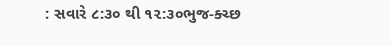: સવારે ૮:૩૦ થી ૧૨:૩૦ભુજ-ક્ચ્છ